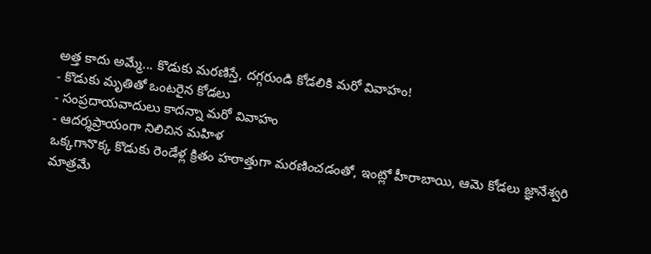అత్త కాదు అమ్మే... కొడుకు మరణిస్తే, దగ్గరుండి కోడలికి మరో వివాహం!
- కొడుకు మృతితో ఒంటరైన కోడలు
- సంప్రదాయవాదులు కాదన్నా మరో వివాహం
- ఆదర్శప్రాయంగా నిలిచిన మహిళ
ఒక్కగానొక్క కొడుకు రెండేళ్ల క్రితం హఠాత్తుగా మరణించడంతో, ఇంట్లో హీరాబాయి, ఆమె కోడలు జ్ఞానేశ్వరి మాత్రమే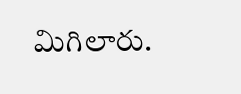మిగిలారు.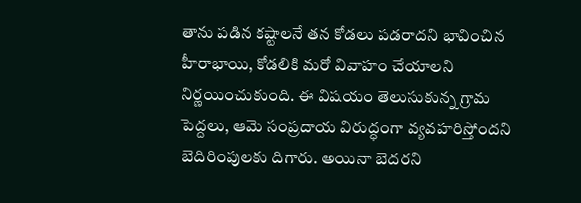తాను పడిన కష్టాలనే తన కోడలు పడరాదని భావించిన హీరాభాయి, కోడలికి మరో వివాహం చేయాలని నిర్ణయించుకుంది. ఈ విషయం తెలుసుకున్న గ్రామ పెద్దలు, ఆమె సంప్రదాయ విరుద్ధంగా వ్యవహరిస్తోందని బెదిరింపులకు దిగారు. అయినా బెదరని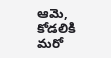ఆమె, కోడలికి మరో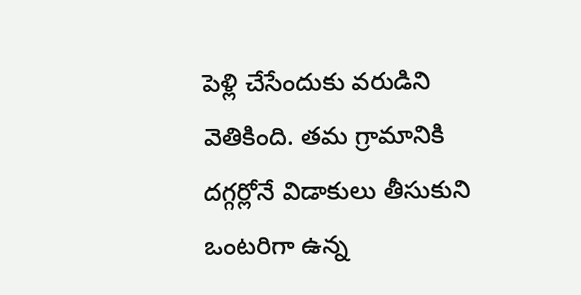పెళ్లి చేసేందుకు వరుడిని వెతికింది. తమ గ్రామానికి దగ్గర్లోనే విడాకులు తీసుకుని ఒంటరిగా ఉన్న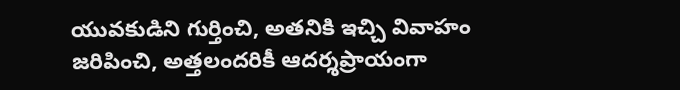యువకుడిని గుర్తించి, అతనికి ఇచ్చి వివాహం జరిపించి, అత్తలందరికీ ఆదర్శప్రాయంగా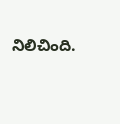నిలిచింది.